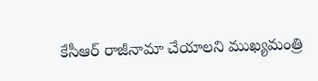కేసీఆర్ రాజీనామా చేయాలని ముఖ్యమంత్రి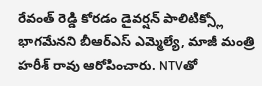రేవంత్ రెడ్డి కోరడం డైవర్షన్ పాలిటిక్స్లో భాగమేనని బీఆర్ఎస్ ఎమ్మెల్యే, మాజీ మంత్రి హరీశ్ రావు ఆరోపించారు. NTVతో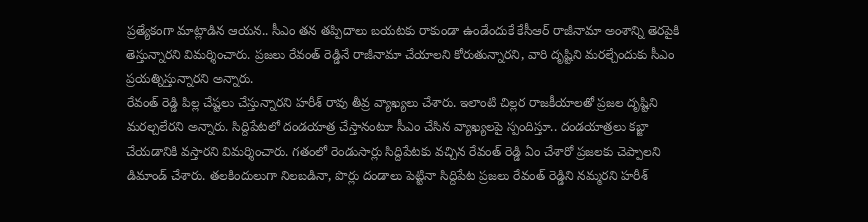ప్రత్యేకంగా మాట్లాడిన ఆయన.. సీఎం తన తప్పిదాలు బయటకు రాకుండా ఉండేందుకే కేసీఆర్ రాజీనామా అంశాన్ని తెరపైకి తెస్తున్నారని విమర్శించారు. ప్రజలు రేవంత్ రెడ్డినే రాజీనామా చేయాలని కోరుతున్నారని, వారి దృష్టిని మరల్చేందుకు సీఎం ప్రయత్నిస్తున్నారని అన్నారు.
రేవంత్ రెడ్డి పిల్ల చేష్టలు చేస్తున్నారని హరీశ్ రావు తీవ్ర వ్యాఖ్యలు చేశారు. ఇలాంటి చిల్లర రాజకీయాలతో ప్రజల దృష్టిని మరల్చలేరని అన్నారు. సిద్దిపేటలో దండయాత్ర చేస్తానంటూ సీఎం చేసిన వ్యాఖ్యలపై స్పందిస్తూ.. దండయాత్రలు కబ్జా చేయడానికి వస్తారని విమర్శించారు. గతంలో రెండుసార్లు సిద్దిపేటకు వచ్చిన రేవంత్ రెడ్డి ఏం చేశారో ప్రజలకు చెప్పాలని డిమాండ్ చేశారు. తలకిందులుగా నిలబడినా, పొర్లు దండాలు పెట్టినా సిద్దిపేట ప్రజలు రేవంత్ రెడ్డిని నమ్మరని హరీశ్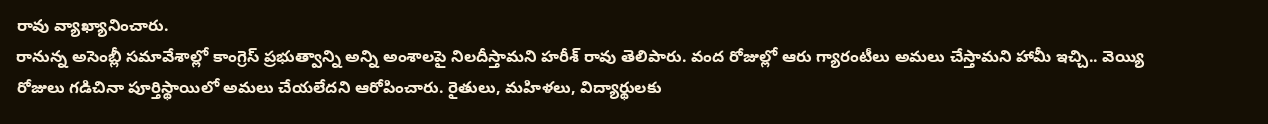రావు వ్యాఖ్యానించారు.
రానున్న అసెంబ్లీ సమావేశాల్లో కాంగ్రెస్ ప్రభుత్వాన్ని అన్ని అంశాలపై నిలదీస్తామని హరీశ్ రావు తెలిపారు. వంద రోజుల్లో ఆరు గ్యారంటీలు అమలు చేస్తామని హామీ ఇచ్చి.. వెయ్యి రోజులు గడిచినా పూర్తిస్థాయిలో అమలు చేయలేదని ఆరోపించారు. రైతులు, మహిళలు, విద్యార్థులకు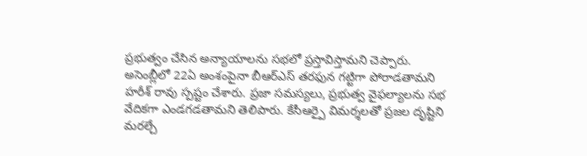ప్రభుత్వం చేసిన అన్యాయాలను సభలో ప్రస్తావిస్తామని చెప్పారు. అసెంబ్లీలో 22ఏ అంశంపైనా బీఆర్ఎస్ తరఫున గట్టిగా పోరాడతామని హరీశ్ రావు స్పష్టం చేశారు. ప్రజా సమస్యలు, ప్రభుత్వ వైఫల్యాలను సభ వేదికగా ఎండగడతామని తెలిపారు. కేసీఆర్పై విమర్శలతో ప్రజల దృష్టిని మరల్చే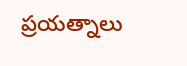ప్రయత్నాలు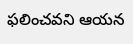ఫలించవని ఆయన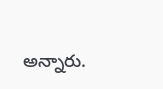అన్నారు.